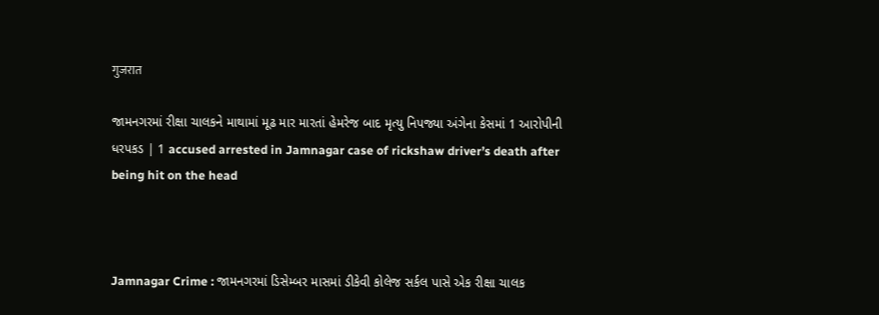गुजरात

જામનગરમાં રીક્ષા ચાલકને માથામાં મૂઢ માર મારતાં હેમરેજ બાદ મૃત્યુ નિપજ્યા અંગેના કેસમાં 1 આરોપીની ધરપકડ | 1 accused arrested in Jamnagar case of rickshaw driver’s death after being hit on the head



Jamnagar Crime : જામનગરમાં ડિસેમ્બર માસમાં ડીકેવી કોલેજ સર્કલ પાસે એક રીક્ષા ચાલક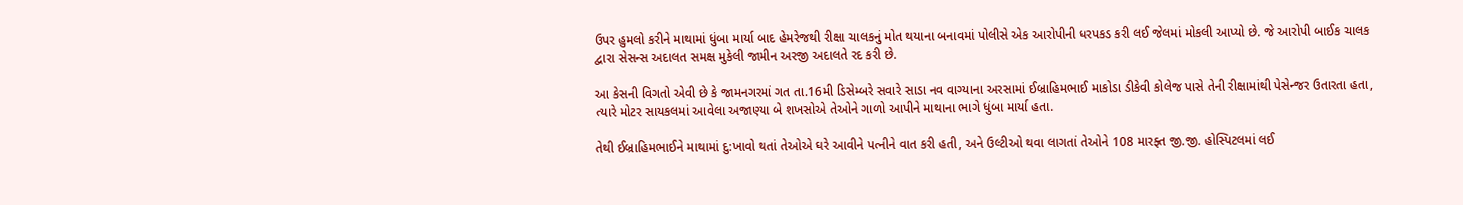ઉપર હુમલો કરીને માથામાં ધુંબા માર્યા બાદ હેમરેજથી રીક્ષા ચાલકનું મોત થયાના બનાવમાં પોલીસે એક આરોપીની ધરપકડ કરી લઈ જેલમાં મોકલી આપ્યો છે. જે આરોપી બાઈક ચાલક દ્વારા સેસન્સ અદાલત સમક્ષ મુકેલી જામીન અરજી અદાલતે રદ કરી છે.

આ કેસની વિગતો એવી છે કે જામનગરમાં ગત તા.16મી ડિસેમ્બરે સવારે સાડા નવ વાગ્યાના અરસામાં ઈબ્રાહિમભાઈ માકોડા ડીકેવી કોલેજ પાસે તેની રીક્ષામાંથી પેસેન્જર ઉતારતા હતા, ત્યારે મોટર સાયકલમાં આવેલા અજાણ્યા બે શખસોએ તેઓને ગાળો આપીને માથાના ભાગે ધુંબા માર્યા હતા.

તેથી ઈબ્રાહિમભાઈને માથામાં દુ:ખાવો થતાં તેઓએ ઘરે આવીને પત્નીને વાત કરી હતી, અને ઉલ્ટીઓ થવા લાગતાં તેઓને 108 મારફ્ત જી.જી. હોસ્પિટલમાં લઈ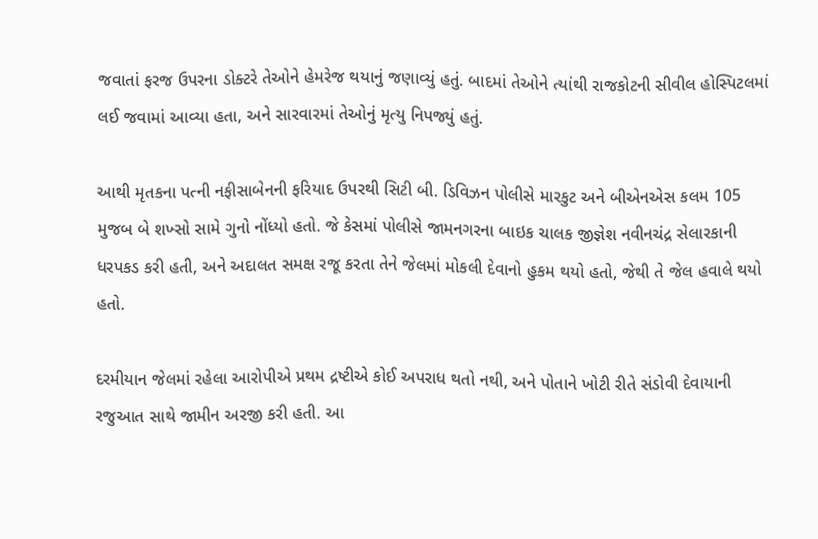જવાતાં ફરજ ઉપરના ડોક્ટરે તેઓને હેમરેજ થયાનું જણાવ્યું હતું. બાદમાં તેઓને ત્યાંથી રાજકોટની સીવીલ હોસ્પિટલમાં લઈ જવામાં આવ્યા હતા, અને સારવારમાં તેઓનું મૃત્યુ નિપજ્યું હતું.

આથી મૃતકના પત્ની નફીસાબેનની ફરિયાદ ઉપરથી સિટી બી. ડિવિઝન પોલીસે મારકુટ અને બીએનએસ કલમ 105 મુજબ બે શખ્સો સામે ગુનો નોંધ્યો હતો. જે કેસમાં પોલીસે જામનગરના બાઇક ચાલક જીજ્ઞેશ નવીનચંદ્ર સેલારકાની ધરપકડ કરી હતી, અને અદાલત સમક્ષ રજૂ કરતા તેને જેલમાં મોકલી દેવાનો હુકમ થયો હતો, જેથી તે જેલ હવાલે થયો હતો.

દરમીયાન જેલમાં રહેલા આરોપીએ પ્રથમ દ્રષ્ટીએ કોઈ અપરાધ થતો નથી, અને પોતાને ખોટી રીતે સંડોવી દેવાયાની રજુઆત સાથે જામીન અરજી કરી હતી. આ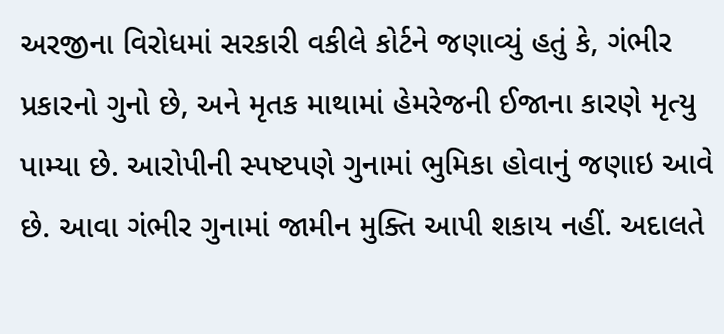અરજીના વિરોધમાં સરકારી વકીલે કોર્ટને જણાવ્યું હતું કે, ગંભીર પ્રકારનો ગુનો છે, અને મૃતક માથામાં હેમરેજની ઈજાના કારણે મૃત્યુ પામ્યા છે. આરોપીની સ્પષ્ટપણે ગુનામાં ભુમિકા હોવાનું જણાઇ આવે છે. આવા ગંભીર ગુનામાં જામીન મુક્તિ આપી શકાય નહીં. અદાલતે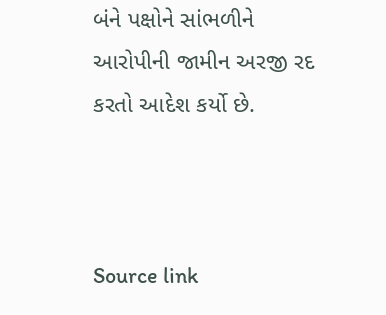બંને પક્ષોને સાંભળીને આરોપીની જામીન અરજી રદ કરતો આદેશ કર્યો છે.



Source link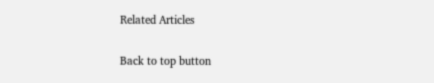Related Articles

Back to top button